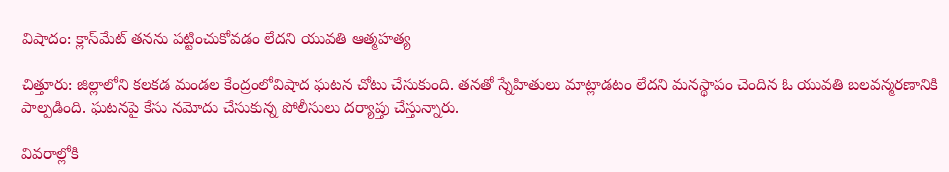విషాదం: క్లాస్‌మేట్ తనను పట్టించుకోవడం లేదని యువతి ఆత్మహత్య

చిత్తూరు: జిల్లాలోని కలకడ మండల కేంద్రంలోవిషాద ఘటన చోటు చేసుకుంది. తనతో స్నేహితులు మాట్లాడటం లేదని మనస్థాపం చెందిన ఓ యువతి బలవన్మరణానికి పాల్పడింది. ఘటనపై కేసు నమోదు చేసుకున్న పోలీసులు దర్యాప్తు చేస్తున్నారు.

వివరాల్లోకి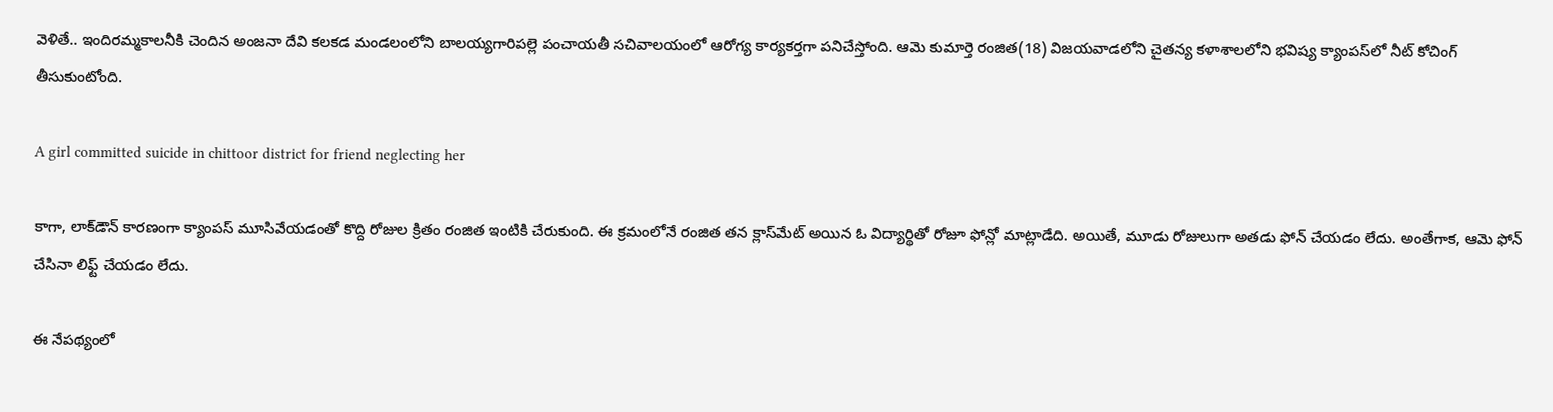వెళితే.. ఇందిరమ్మకాలనీకి చెందిన అంజనా దేవి కలకడ మండలంలోని బాలయ్యగారిపల్లె పంచాయతీ సచివాలయంలో ఆరోగ్య కార్యకర్తగా పనిచేస్తోంది. ఆమె కుమార్తె రంజిత(18) విజయవాడలోని చైతన్య కళాశాలలోని భవిష్య క్యాంపస్‌లో నీట్ కోచింగ్ తీసుకుంటోంది.

A girl committed suicide in chittoor district for friend neglecting her

కాగా, లాక్‌డౌన్ కారణంగా క్యాంపస్ మూసివేయడంతో కొద్ది రోజుల క్రితం రంజిత ఇంటికి చేరుకుంది. ఈ క్రమంలోనే రంజిత తన క్లాస్‌మేట్ అయిన ఓ విద్యార్థితో రోజూ ఫోన్లో మాట్లాడేది. అయితే, మూడు రోజులుగా అతడు ఫోన్ చేయడం లేదు. అంతేగాక, ఆమె ఫోన్ చేసినా లిఫ్ట్ చేయడం లేదు.

ఈ నేపథ్యంలో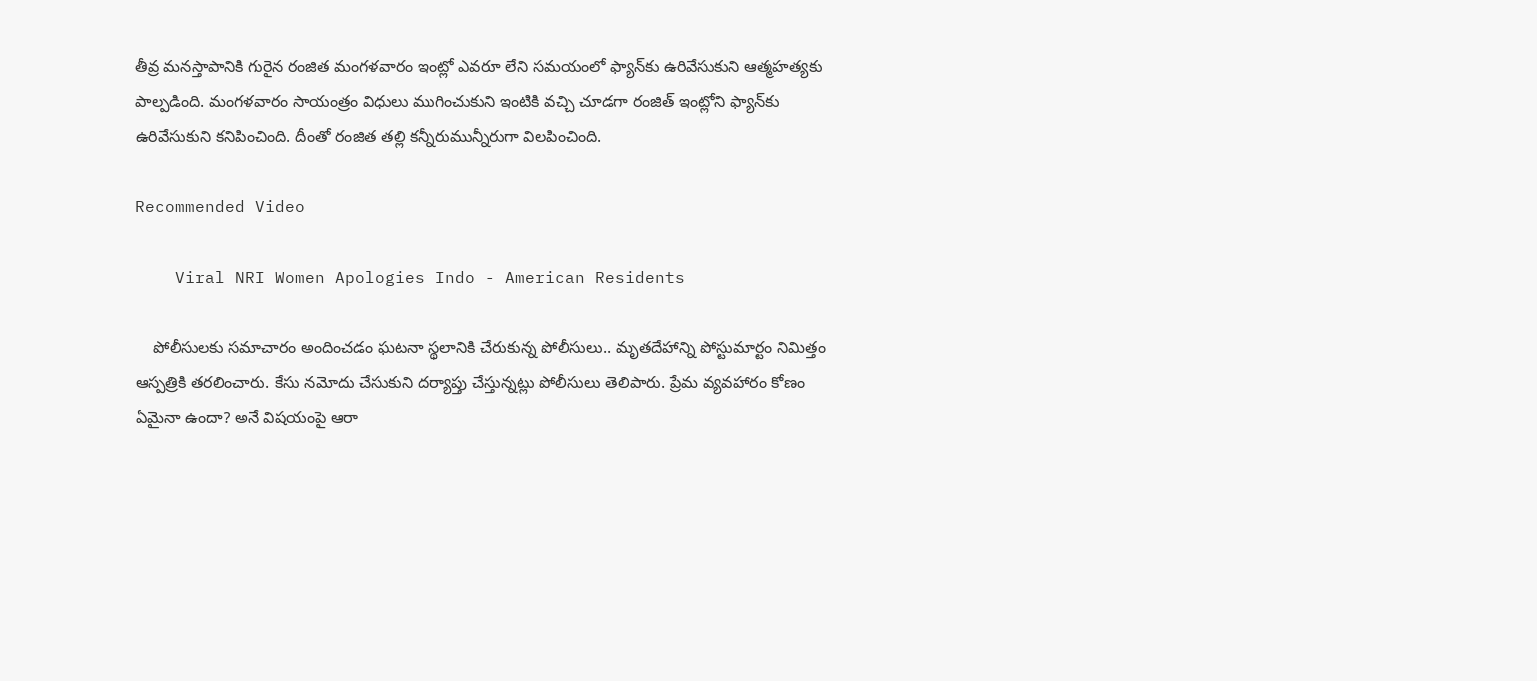తీవ్ర మనస్తాపానికి గురైన రంజిత మంగళవారం ఇంట్లో ఎవరూ లేని సమయంలో ఫ్యాన్‌కు ఉరివేసుకుని ఆత్మహత్యకు పాల్పడింది. మంగళవారం సాయంత్రం విధులు ముగించుకుని ఇంటికి వచ్చి చూడగా రంజిత్ ఇంట్లోని ఫ్యాన్‌కు ఉరివేసుకుని కనిపించింది. దీంతో రంజిత తల్లి కన్నీరుమున్నీరుగా విలపించింది.

Recommended Video

    Viral NRI Women Apologies Indo - American Residents

    పోలీసులకు సమాచారం అందించడం ఘటనా స్థలానికి చేరుకున్న పోలీసులు.. మృతదేహాన్ని పోస్టుమార్టం నిమిత్తం ఆస్పత్రికి తరలించారు. కేసు నమోదు చేసుకుని దర్యాప్తు చేస్తున్నట్లు పోలీసులు తెలిపారు. ప్రేమ వ్యవహారం కోణం ఏమైనా ఉందా? అనే విషయంపై ఆరా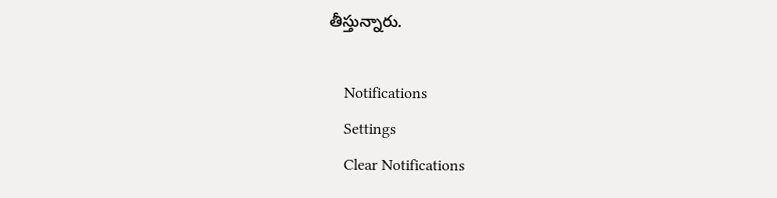తీస్తున్నారు.

    Notifications
    Settings
    Clear Notifications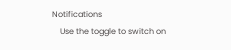Notifications
    Use the toggle to switch on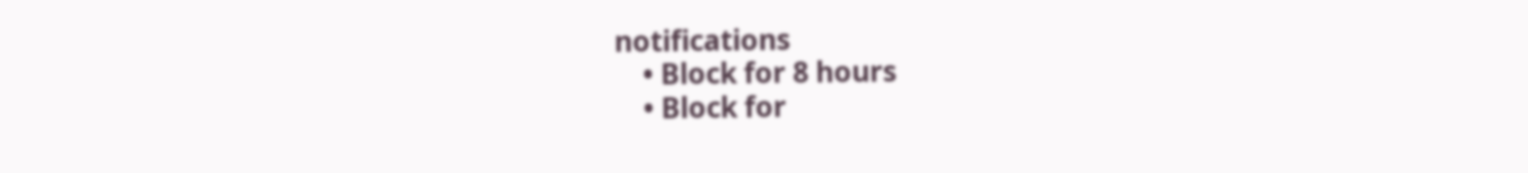notifications
    • Block for 8 hours
    • Block for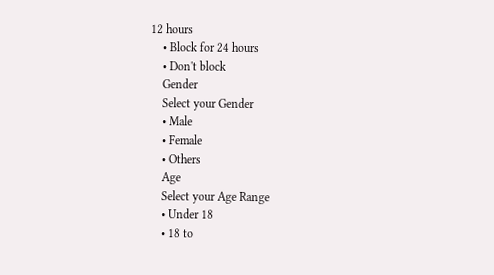12 hours
    • Block for 24 hours
    • Don't block
    Gender
    Select your Gender
    • Male
    • Female
    • Others
    Age
    Select your Age Range
    • Under 18
    • 18 to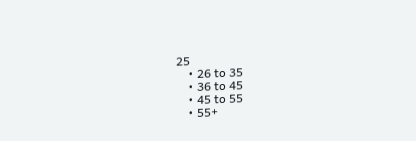25
    • 26 to 35
    • 36 to 45
    • 45 to 55
    • 55+